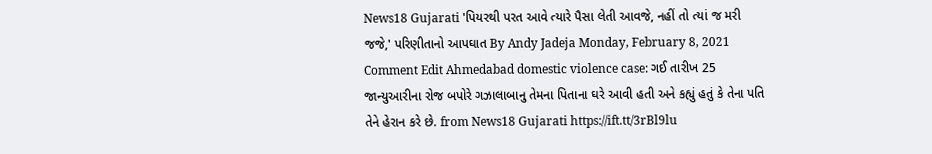News18 Gujarati 'પિયરથી પરત આવે ત્યારે પૈસા લેતી આવજે, નહીં તો ત્યાં જ મરી જજે,' પરિણીતાનો આપઘાત By Andy Jadeja Monday, February 8, 2021 Comment Edit Ahmedabad domestic violence case: ગઈ તારીખ 25 જાન્યુઆરીના રોજ બપોરે ગઝાલાબાનુ તેમના પિતાના ઘરે આવી હતી અને કહ્યું હતું કે તેના પતિ તેને હેરાન કરે છે. from News18 Gujarati https://ift.tt/3rBl9lu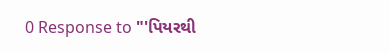0 Response to "'પિયરથી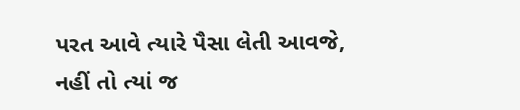પરત આવે ત્યારે પૈસા લેતી આવજે, નહીં તો ત્યાં જ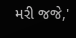મરી જજે,'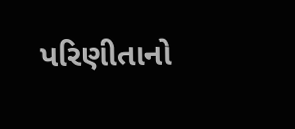પરિણીતાનો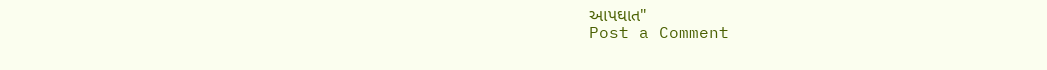આપઘાત"
Post a Comment